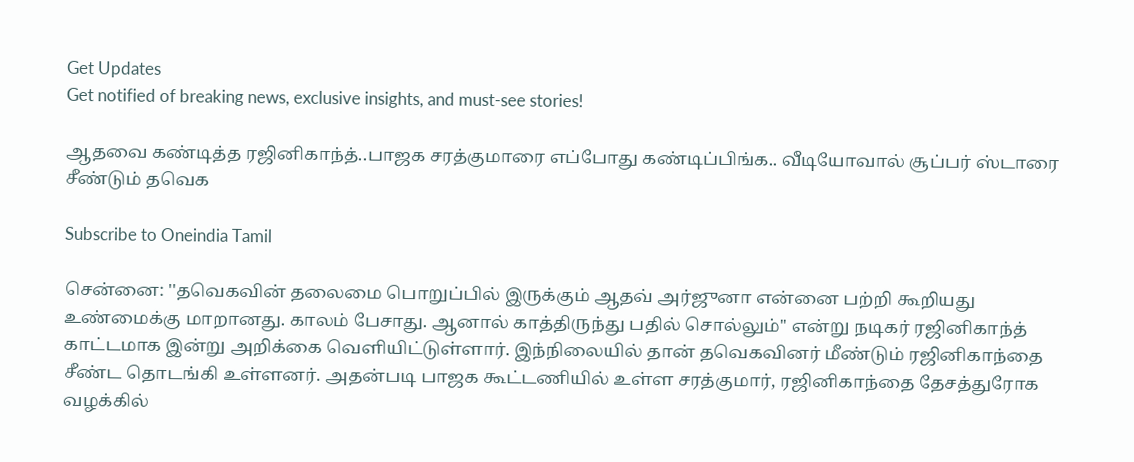Get Updates
Get notified of breaking news, exclusive insights, and must-see stories!

ஆதவை கண்டித்த ரஜினிகாந்த்..பாஜக சரத்குமாரை எப்போது கண்டிப்பிங்க.. வீடியோவால் சூப்பர் ஸ்டாரை சீண்டும் தவெக

Subscribe to Oneindia Tamil

சென்னை: ''தவெகவின் தலைமை பொறுப்பில் இருக்கும் ஆதவ் அர்ஜுனா என்னை பற்றி கூறியது உண்மைக்கு மாறானது. காலம் பேசாது. ஆனால் காத்திருந்து பதில் சொல்லும்'' என்று நடிகர் ரஜினிகாந்த் காட்டமாக இன்று அறிக்கை வெளியிட்டுள்ளார். இந்நிலையில் தான் தவெகவினர் மீண்டும் ரஜினிகாந்தை சீண்ட தொடங்கி உள்ளனர். அதன்படி பாஜக கூட்டணியில் உள்ள சரத்குமார், ரஜினிகாந்தை தேசத்துரோக வழக்கில்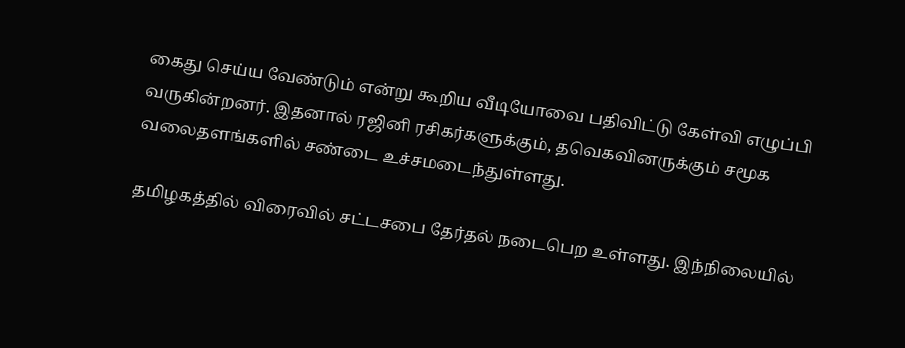கைது செய்ய வேண்டும் என்று கூறிய வீடியோவை பதிவிட்டு கேள்வி எழுப்பி வருகின்றனர். இதனால் ரஜினி ரசிகர்களுக்கும், தவெகவினருக்கும் சமூக வலைதளங்களில் சண்டை உச்சமடைந்துள்ளது.

தமிழகத்தில் விரைவில் சட்டசபை தேர்தல் நடைபெற உள்ளது. இந்நிலையில்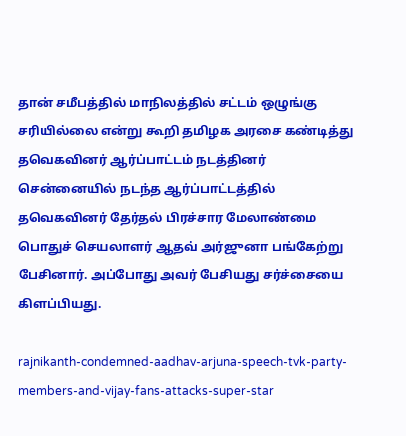தான் சமீபத்தில் மாநிலத்தில் சட்டம் ஒழுங்கு சரியில்லை என்று கூறி தமிழக அரசை கண்டித்து தவெகவினர் ஆர்ப்பாட்டம் நடத்தினர் சென்னையில் நடந்த ஆர்ப்பாட்டத்தில் தவெகவினர் தேர்தல் பிரச்சார மேலாண்மை பொதுச் செயலாளர் ஆதவ் அர்ஜுனா பங்கேற்று பேசினார். அப்போது அவர் பேசியது சர்ச்சையை கிளப்பியது.

rajnikanth-condemned-aadhav-arjuna-speech-tvk-party-members-and-vijay-fans-attacks-super-star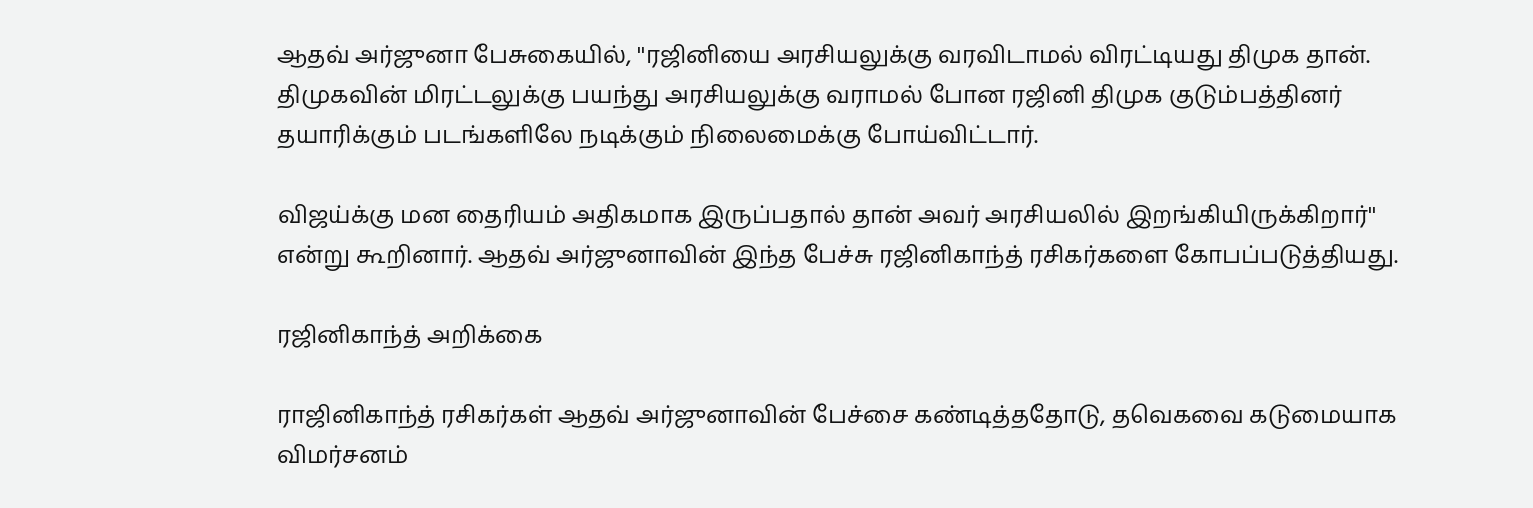ஆதவ் அர்ஜுனா பேசுகையில், ''ரஜினியை அரசியலுக்கு வரவிடாமல் விரட்டியது திமுக தான். திமுகவின் மிரட்டலுக்கு பயந்து அரசியலுக்கு வராமல் போன ரஜினி திமுக குடும்பத்தினர் தயாரிக்கும் படங்களிலே நடிக்கும் நிலைமைக்கு போய்விட்டார்.

விஜய்க்கு மன தைரியம் அதிகமாக இருப்பதால் தான் அவர் அரசியலில் இறங்கியிருக்கிறார்'' என்று கூறினார். ஆதவ் அர்ஜுனாவின் இந்த பேச்சு ரஜினிகாந்த் ரசிகர்களை கோபப்படுத்தியது.

ரஜினிகாந்த் அறிக்கை

ராஜினிகாந்த் ரசிகர்கள் ஆதவ் அர்ஜுனாவின் பேச்சை கண்டித்ததோடு, தவெகவை கடுமையாக விமர்சனம்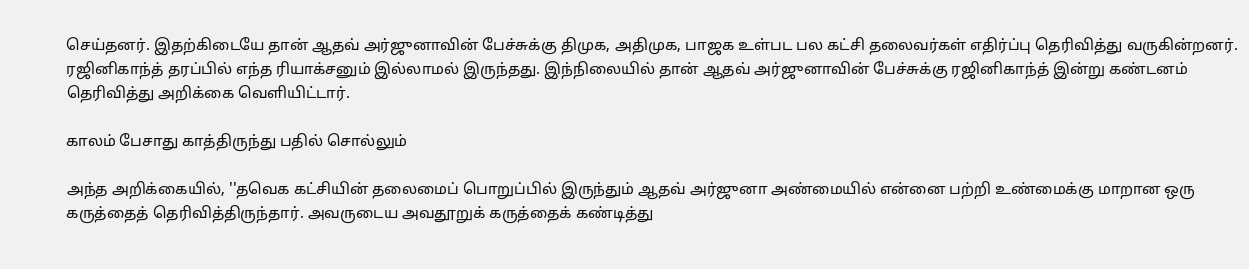செய்தனர். இதற்கிடையே தான் ஆதவ் அர்ஜுனாவின் பேச்சுக்கு திமுக, அதிமுக, பாஜக உள்பட பல கட்சி தலைவர்கள் எதிர்ப்பு தெரிவித்து வருகின்றனர். ரஜினிகாந்த் தரப்பில் எந்த ரியாக்சனும் இல்லாமல் இருந்தது. இந்நிலையில் தான் ஆதவ் அர்ஜுனாவின் பேச்சுக்கு ரஜினிகாந்த் இன்று கண்டனம் தெரிவித்து அறிக்கை வெளியிட்டார்.

காலம் பேசாது காத்திருந்து பதில் சொல்லும்

அந்த அறிக்கையில், ''தவெக கட்சியின் தலைமைப் பொறுப்பில் இருந்தும் ஆதவ் அர்ஜுனா அண்மையில் என்னை பற்றி உண்மைக்கு மாறான ஒரு கருத்தைத் தெரிவித்திருந்தார். அவருடைய அவதூறுக் கருத்தைக் கண்டித்து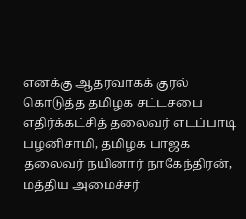எனக்கு ஆதரவாகக் குரல் கொடுத்த தமிழக சட்டசபை எதிர்க்கட்சித் தலைவர் எடப்பாடி பழனிசாமி, தமிழக பாஜக தலைவர் நயினார் நாகேந்திரன், மத்திய அமைச்சர்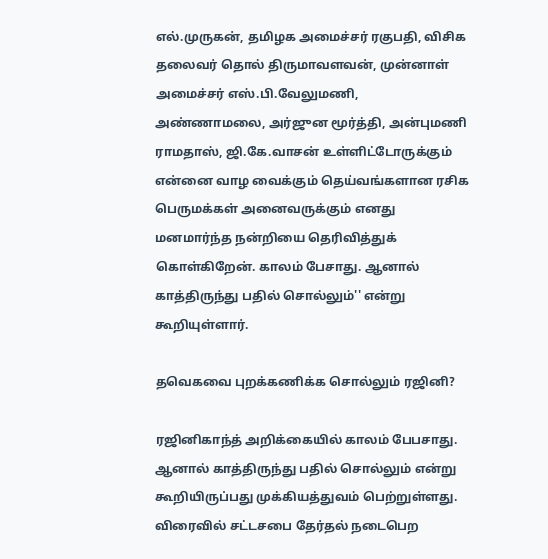எல்.முருகன், தமிழக அமைச்சர் ரகுபதி, விசிக தலைவர் தொல் திருமாவளவன், முன்னாள் அமைச்சர் எஸ்.பி.வேலுமணி, அண்ணாமலை, அர்ஜுன மூர்த்தி, அன்புமணி ராமதாஸ், ஜி.கே.வாசன் உள்ளிட்டோருக்கும் என்னை வாழ வைக்கும் தெய்வங்களான ரசிக பெருமக்கள் அனைவருக்கும் எனது மனமார்ந்த நன்றியை தெரிவித்துக் கொள்கிறேன். காலம் பேசாது. ஆனால் காத்திருந்து பதில் சொல்லும்'' என்று கூறியுள்ளார்.

தவெகவை புறக்கணிக்க சொல்லும் ரஜினி?

ரஜினிகாந்த் அறிக்கையில் காலம் பேபசாது. ஆனால் காத்திருந்து பதில் சொல்லும் என்று கூறியிருப்பது முக்கியத்துவம் பெற்றுள்ளது. விரைவில் சட்டசபை தேர்தல் நடைபெற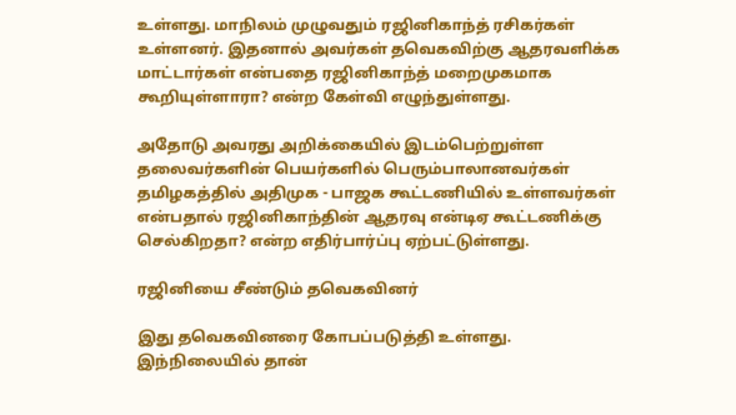உள்ளது. மாநிலம் முழுவதும் ரஜினிகாந்த் ரசிகர்கள் உள்ளனர். இதனால் அவர்கள் தவெகவிற்கு ஆதரவளிக்க மாட்டார்கள் என்பதை ரஜினிகாந்த் மறைமுகமாக கூறியுள்ளாரா? என்ற கேள்வி எழுந்துள்ளது.

அதோடு அவரது அறிக்கையில் இடம்பெற்றுள்ள தலைவர்களின் பெயர்களில் பெரும்பாலானவர்கள் தமிழகத்தில் அதிமுக - பாஜக கூட்டணியில் உள்ளவர்கள் என்பதால் ரஜினிகாந்தின் ஆதரவு என்டிஏ கூட்டணிக்கு செல்கிறதா? என்ற எதிர்பார்ப்பு ஏற்பட்டுள்ளது.

ரஜினியை சீண்டும் தவெகவினர்

இது தவெகவினரை கோபப்படுத்தி உள்ளது. இந்நிலையில் தான்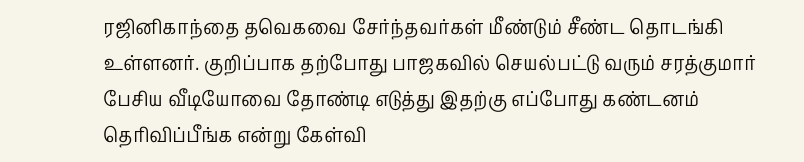ரஜினிகாந்தை தவெகவை சேர்ந்தவர்கள் மீண்டும் சீண்ட தொடங்கி உள்ளனர். குறிப்பாக தற்போது பாஜகவில் செயல்பட்டு வரும் சரத்குமார் பேசிய வீடியோவை தோண்டி எடுத்து இதற்கு எப்போது கண்டனம் தெரிவிப்பீங்க என்று கேள்வி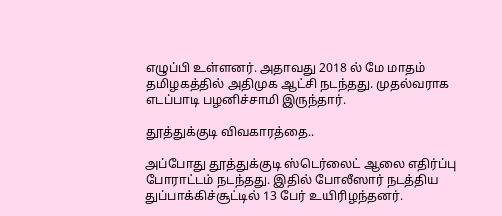எழுப்பி உள்ளனர். அதாவது 2018 ல் மே மாதம் தமிழகத்தில் அதிமுக ஆட்சி நடந்தது. முதல்வராக எடப்பாடி பழனிச்சாமி இருந்தார்.

தூத்துக்குடி விவகாரத்தை..

அப்போது தூத்துக்குடி ஸ்டெர்லைட் ஆலை எதிர்ப்பு போராட்டம் நடந்தது. இதில் போலீஸார் நடத்திய துப்பாக்கிச்சூட்டில் 13 பேர் உயிரிழந்தனர்.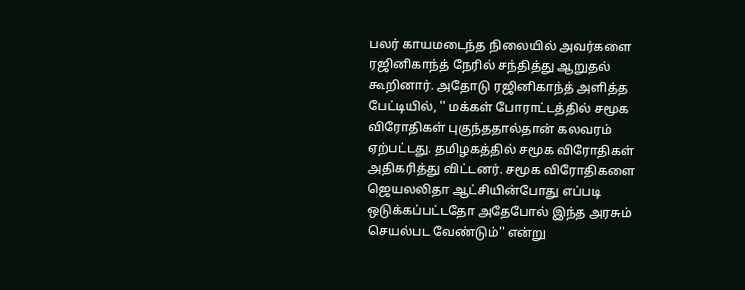பலர் காயமடைந்த நிலையில் அவர்களை ரஜினிகாந்த் நேரில் சந்தித்து ஆறுதல் கூறினார். அதோடு ரஜினிகாந்த் அளித்த பேட்டியில், '' மக்கள் போராட்டத்தில் சமூக விரோதிகள் புகுந்ததால்தான் கலவரம் ஏற்பட்டது. தமிழகத்தில் சமூக விரோதிகள் அதிகரித்து விட்டனர். சமூக விரோதிகளை ஜெயலலிதா ஆட்சியின்போது எப்படி ஒடுக்கப்பட்டதோ அதேபோல் இந்த அரசும் செயல்பட வேண்டும்'' என்று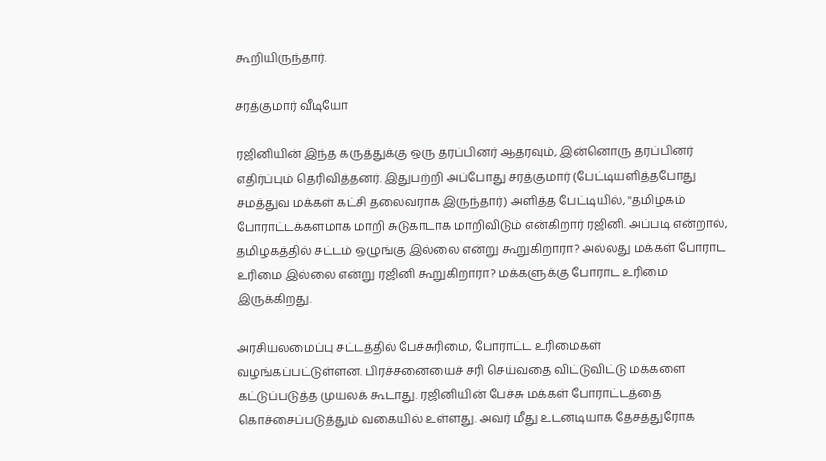கூறியிருந்தார்.

சரத்குமார் வீடியோ

ரஜினியின் இந்த கருத்துக்கு ஒரு தரப்பினர் ஆதரவும், இன்னொரு தரப்பினர் எதிர்ப்பும் தெரிவித்தனர். இதுபற்றி அப்போது சரத்குமார் (பேட்டியளித்தபோது சமத்துவ மக்கள் கட்சி தலைவராக இருந்தார்) அளித்த பேட்டியில், ''தமிழகம் போராட்டக்களமாக மாறி சுடுகாடாக மாறிவிடும் என்கிறார் ரஜினி. அப்படி என்றால், தமிழகத்தில் சட்டம் ஒழுங்கு இல்லை என்று கூறுகிறாரா? அல்லது மக்கள் போராட உரிமை இல்லை என்று ரஜினி கூறுகிறாரா? மக்களுக்கு போராட உரிமை இருக்கிறது.

அரசியலமைப்பு சட்டத்தில் பேச்சுரிமை, போராட்ட உரிமைகள் வழங்கப்பட்டுள்ளன. பிரச்சனையைச் சரி செய்வதை விட்டுவிட்டு மக்களை கட்டுப்படுத்த முயலக் கூடாது. ரஜினியின் பேச்சு மக்கள் போராட்டத்தை கொச்சைப்படுத்தும் வகையில் உள்ளது. அவர் மீது உடனடியாக தேசத்துரோக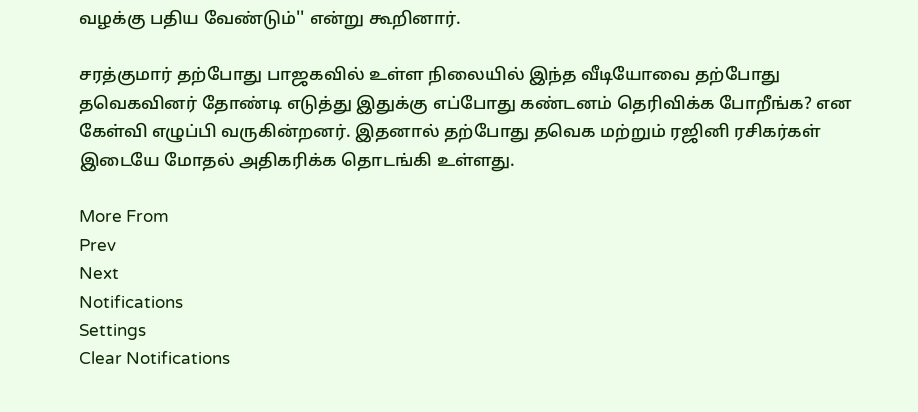வழக்கு பதிய வேண்டும்'' என்று கூறினார்.

சரத்குமார் தற்போது பாஜகவில் உள்ள நிலையில் இந்த வீடியோவை தற்போது தவெகவினர் தோண்டி எடுத்து இதுக்கு எப்போது கண்டனம் தெரிவிக்க போறீங்க? என கேள்வி எழுப்பி வருகின்றனர். இதனால் தற்போது தவெக மற்றும் ரஜினி ரசிகர்கள் இடையே மோதல் அதிகரிக்க தொடங்கி உள்ளது.

More From
Prev
Next
Notifications
Settings
Clear Notifications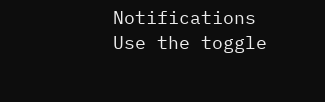Notifications
Use the toggle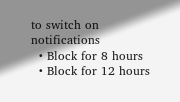to switch on notifications
  • Block for 8 hours
  • Block for 12 hours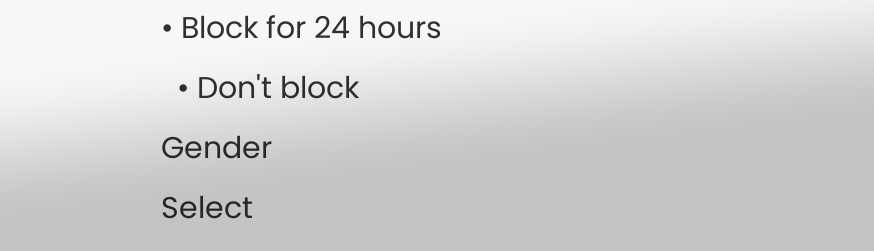• Block for 24 hours
  • Don't block
Gender
Select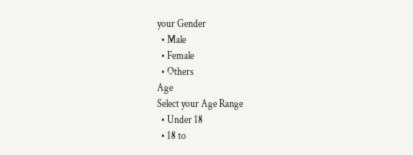your Gender
  • Male
  • Female
  • Others
Age
Select your Age Range
  • Under 18
  • 18 to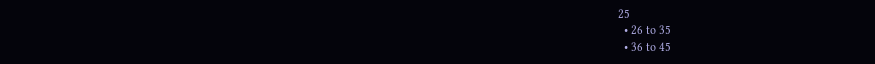25
  • 26 to 35
  • 36 to 45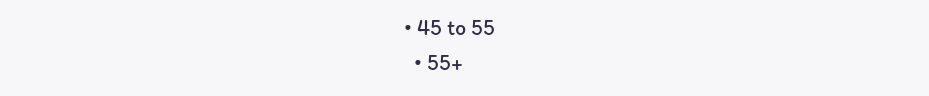• 45 to 55
  • 55+